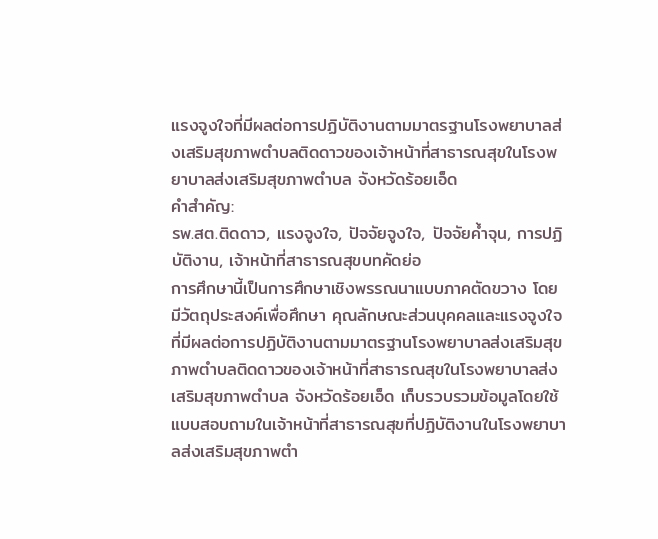แรงจูงใจที่มีผลต่อการปฏิบัติงานตามมาตรฐานโรงพยาบาลส่งเสริมสุขภาพตำบลติดดาวของเจ้าหน้าที่สาธารณสุขในโรงพยาบาลส่งเสริมสุขภาพตำบล จังหวัดร้อยเอ็ด
คำสำคัญ:
รพ.สต.ติดดาว, แรงจูงใจ, ปัจจัยจูงใจ, ปัจจัยค้ำจุน, การปฏิบัติงาน, เจ้าหน้าที่สาธารณสุขบทคัดย่อ
การศึกษานี้เป็นการศึกษาเชิงพรรณนาแบบภาคตัดขวาง โดยมีวัตถุประสงค์เพื่อศึกษา คุณลักษณะส่วนบุคคลและแรงจูงใจที่มีผลต่อการปฏิบัติงานตามมาตรฐานโรงพยาบาลส่งเสริมสุขภาพตำบลติดดาวของเจ้าหน้าที่สาธารณสุขในโรงพยาบาลส่งเสริมสุขภาพตำบล จังหวัดร้อยเอ็ด เก็บรวบรวมข้อมูลโดยใช้แบบสอบถามในเจ้าหน้าที่สาธารณสุขที่ปฏิบัติงานในโรงพยาบาลส่งเสริมสุขภาพตำ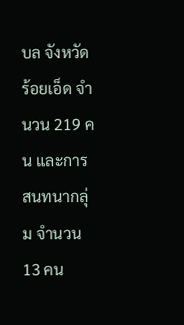บล จังหวัดร้อยเอ็ด จำนวน 219 คน และการสนทนากลุ่ม จำนวน 13 คน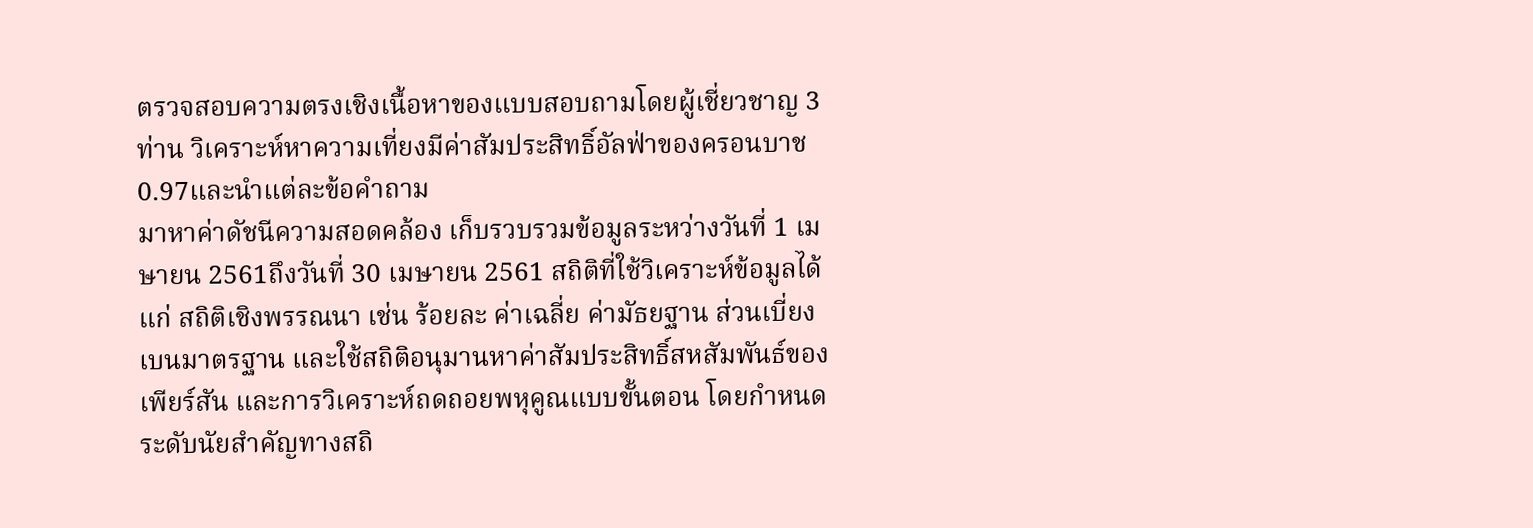ตรวจสอบความตรงเชิงเนื้อหาของแบบสอบถามโดยผู้เชี่ยวชาญ 3 ท่าน วิเคราะห์หาความเที่ยงมีค่าสัมประสิทธิ์อัลฟ่าของครอนบาช 0.97และนำแต่ละข้อคำถาม
มาหาค่าดัชนีความสอดคล้อง เก็บรวบรวมข้อมูลระหว่างวันที่ 1 เมษายน 2561ถึงวันที่ 30 เมษายน 2561 สถิติที่ใช้วิเคราะห์ข้อมูลได้แก่ สถิติเชิงพรรณนา เช่น ร้อยละ ค่าเฉลี่ย ค่ามัธยฐาน ส่วนเบี่ยงเบนมาตรฐาน และใช้สถิติอนุมานหาค่าสัมประสิทธิ์สหสัมพันธ์ของเพียร์สัน และการวิเคราะห์ถดถอยพหุคูณแบบขั้นตอน โดยกำหนดระดับนัยสำคัญทางสถิ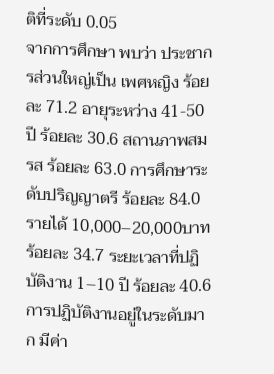ติที่ระดับ 0.05
จากการศึกษา พบว่า ประชากรส่วนใหญ่เป็น เพศหญิง ร้อยละ 71.2 อายุระหว่าง 41-50 ปี ร้อยละ 30.6 สถานภาพสมรส ร้อยละ 63.0 การศึกษาระดับปริญญาตรี ร้อยละ 84.0 รายได้ 10,000–20,000บาท ร้อยละ 34.7 ระยะเวลาที่ปฏิบัติงาน 1–10 ปี ร้อยละ 40.6 การปฏิบัติงานอยู่ในระดับมาก มีค่า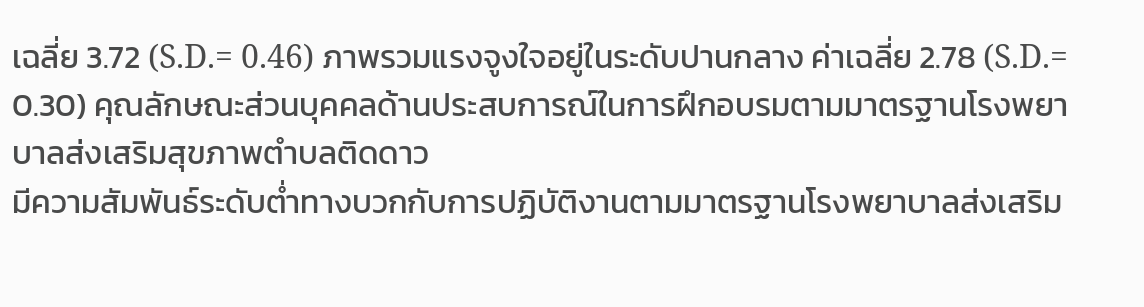เฉลี่ย 3.72 (S.D.= 0.46) ภาพรวมแรงจูงใจอยู่ในระดับปานกลาง ค่าเฉลี่ย 2.78 (S.D.= 0.30) คุณลักษณะส่วนบุคคลด้านประสบการณ์ในการฝึกอบรมตามมาตรฐานโรงพยาบาลส่งเสริมสุขภาพตำบลติดดาว
มีความสัมพันธ์ระดับต่ำทางบวกกับการปฏิบัติงานตามมาตรฐานโรงพยาบาลส่งเสริม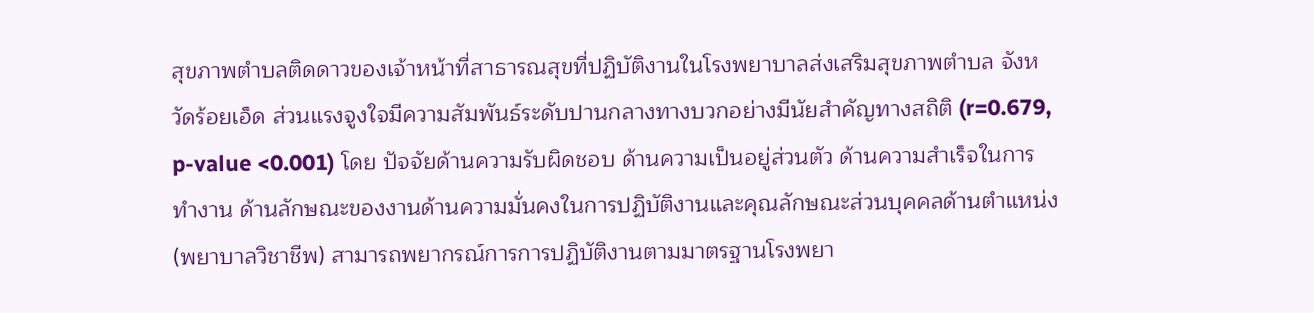สุขภาพตำบลติดดาวของเจ้าหน้าที่สาธารณสุขที่ปฏิบัติงานในโรงพยาบาลส่งเสริมสุขภาพตำบล จังหวัดร้อยเอ็ด ส่วนแรงจูงใจมีความสัมพันธ์ระดับปานกลางทางบวกอย่างมีนัยสำคัญทางสถิติ (r=0.679, p-value <0.001) โดย ปัจจัยด้านความรับผิดชอบ ด้านความเป็นอยู่ส่วนตัว ด้านความสำเร็จในการทำงาน ด้านลักษณะของงานด้านความมั่นคงในการปฏิบัติงานและคุณลักษณะส่วนบุคคลด้านตำแหน่ง (พยาบาลวิชาชีพ) สามารถพยากรณ์การการปฏิบัติงานตามมาตรฐานโรงพยา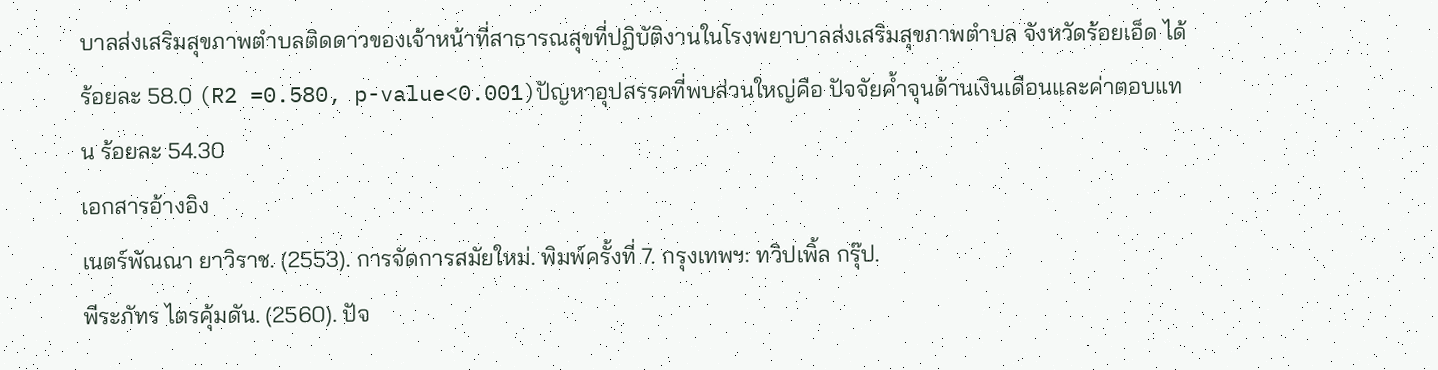บาลส่งเสริมสุขภาพตำบลติดดาวของเจ้าหน้าที่สาธารณสุขที่ปฏิบัติงานในโรงพยาบาลส่งเสริมสุขภาพตำบล จังหวัดร้อยเอ็ด ได้ร้อยละ 58.0 (R2 =0.580, p-value<0.001)ปัญหาอุปสรรคที่พบส่วนใหญ่คือ ปัจจัยค้ำจุนด้านเงินเดือนและค่าตอบแทน ร้อยละ 54.30
เอกสารอ้างอิง
เนตร์พัณณา ยาวิราช. (2553). การจัดการสมัยใหม่. พิมพ์ครั้งที่ 7. กรุงเทพฯ: ทวิปเพิ้ล กรุ๊ป.
พีระภัทร ไตรคุ้มดัน. (2560). ปัจ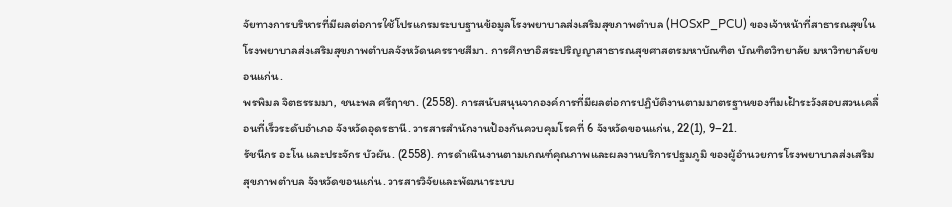จัยทางการบริหารที่มีผลต่อการใช้โปรแกรมระบบฐานข้อมูลโรงพยาบาลส่งเสริมสุขภาพตำบล (HOSxP_PCU) ของเจ้าหน้าที่สาธารณสุขในโรงพยาบาลส่งเสริมสุขภาพตำบลจังหวัดนครราชสีมา. การศึกษาอิสระปริญญาสาธารณสุขศาสตรมหาบัณฑิต บัณฑิตวิทยาลัย มหาวิทยาลัยขอนแก่น.
พรพิมล จิตธรรมมา, ชนะพล ศรีฤาชา. (2558). การสนับสนุนจากองค์การที่มีผลต่อการปฏิบัติงานตามมาตรฐานของทีมเฝ้าระวังสอบสวนเคลื่อนที่เร็วระดับอำเภอ จังหวัดอุดรธานี. วารสารสำนักงานป้องกันควบคุมโรคที่ 6 จังหวัดขอนแก่น, 22(1), 9–21.
รัชนีกร อะโน และประจักร บัวผัน. (2558). การดำเนินงานตามเกณฑ์คุณภาพและผลงานบริการปฐมภูมิ ของผู้อำนวยการโรงพยาบาลส่งเสริมสุขภาพตำบล จังหวัดขอนแก่น. วารสารวิจัยและพัฒนาระบบ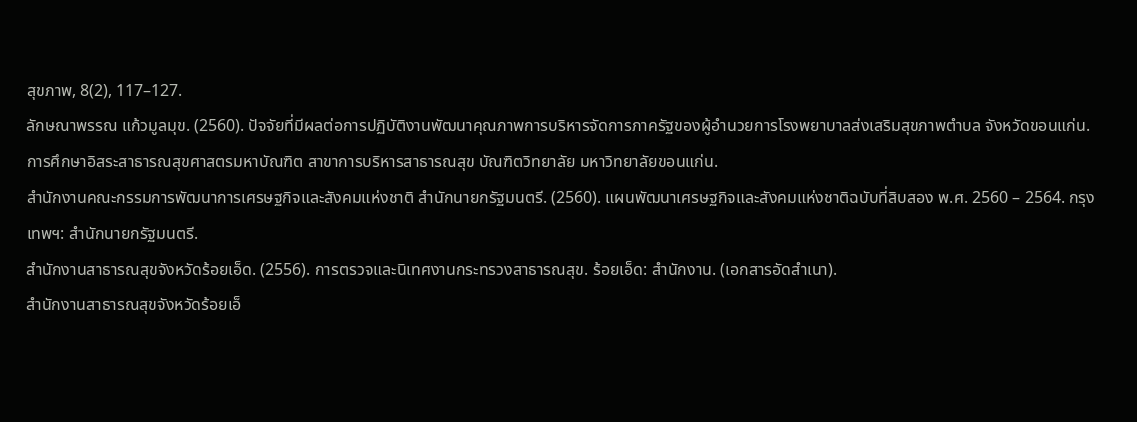สุขภาพ, 8(2), 117–127.
ลักษณาพรรณ แก้วมูลมุข. (2560). ปัจจัยที่มีผลต่อการปฏิบัติงานพัฒนาคุณภาพการบริหารจัดการภาครัฐของผู้อำนวยการโรงพยาบาลส่งเสริมสุขภาพตำบล จังหวัดขอนแก่น. การศึกษาอิสระสาธารณสุขศาสตรมหาบัณฑิต สาขาการบริหารสาธารณสุข บัณฑิตวิทยาลัย มหาวิทยาลัยขอนแก่น.
สำนักงานคณะกรรมการพัฒนาการเศรษฐกิจและสังคมแห่งชาติ สำนักนายกรัฐมนตรี. (2560). แผนพัฒนาเศรษฐกิจและสังคมแห่งชาติฉบับที่สิบสอง พ.ศ. 2560 – 2564. กรุงเทพฯ: สำนักนายกรัฐมนตรี.
สำนักงานสาธารณสุขจังหวัดร้อยเอ็ด. (2556). การตรวจและนิเทศงานกระทรวงสาธารณสุข. ร้อยเอ็ด: สำนักงาน. (เอกสารอัดสำเนา).
สำนักงานสาธารณสุขจังหวัดร้อยเอ็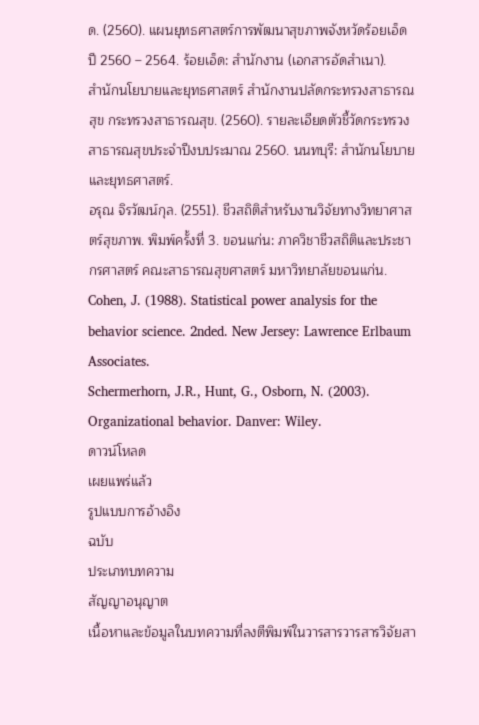ด. (2560). แผนยุทธศาสตร์การพัฒนาสุขภาพจังหวัดร้อยเอ็ด ปี 2560 – 2564. ร้อยเอ็ด: สำนักงาน (เอกสารอัดสำเนา).
สำนักนโยบายและยุทธศาสตร์ สำนักงานปลัดกระทรวงสาธารณสุข กระทรวงสาธารณสุข. (2560). รายละเอียดตัวชี้วัดกระทรวงสาธารณสุขประจำปีงบประมาณ 2560. นนทบุรี: สำนักนโยบายและยุทธศาสตร์.
อรุณ จิรวัฒน์กุล. (2551). ชีวสถิติสำหรับงานวิจัยทางวิทยาศาสตร์สุขภาพ. พิมพ์ครั้งที่ 3. ขอนแก่น: ภาควิชาชีวสถิติและประชากรศาสตร์ คณะสาธารณสุขศาสตร์ มหาวิทยาลัยขอนแก่น.
Cohen, J. (1988). Statistical power analysis for the behavior science. 2nded. New Jersey: Lawrence Erlbaum Associates.
Schermerhorn, J.R., Hunt, G., Osborn, N. (2003). Organizational behavior. Danver: Wiley.
ดาวน์โหลด
เผยแพร่แล้ว
รูปแบบการอ้างอิง
ฉบับ
ประเภทบทความ
สัญญาอนุญาต
เนื้อหาและข้อมูลในบทความที่ลงตีพิมพ์ในวารสารวารสารวิจัยสา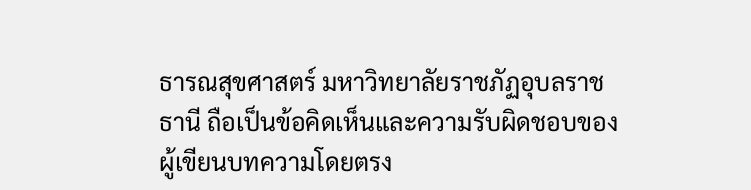ธารณสุขศาสตร์ มหาวิทยาลัยราชภัฏอุบลราชธานี ถือเป็นข้อคิดเห็นและความรับผิดชอบของผู้เขียนบทความโดยตรง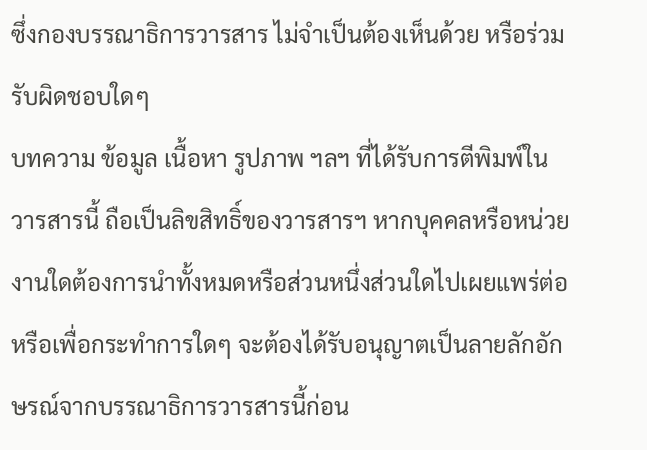ซึ่งกองบรรณาธิการวารสาร ไม่จำเป็นต้องเห็นด้วย หรือร่วมรับผิดชอบใดๆ
บทความ ข้อมูล เนื้อหา รูปภาพ ฯลฯ ที่ได้รับการตีพิมพ์ในวารสารนี้ ถือเป็นลิขสิทธิ์ของวารสารฯ หากบุคคลหรือหน่วยงานใดต้องการนำทั้งหมดหรือส่วนหนึ่งส่วนใดไปเผยแพร่ต่อหรือเพื่อกระทำการใดๆ จะต้องได้รับอนุญาตเป็นลายลักอักษรณ์จากบรรณาธิการวารสารนี้ก่อน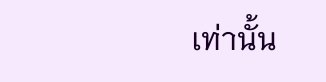เท่านั้น